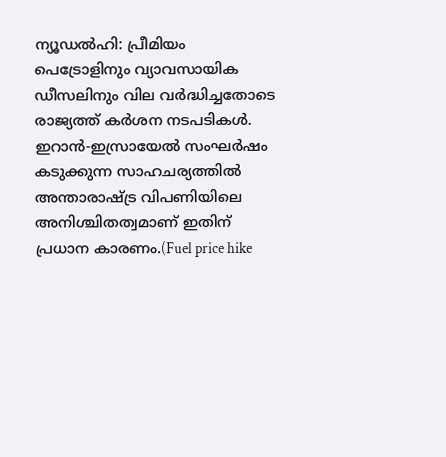ന്യൂഡൽഹി: പ്രീമിയം പെട്രോളിനും വ്യാവസായിക ഡീസലിനും വില വർദ്ധിച്ചതോടെ രാജ്യത്ത് കർശന നടപടികൾ. ഇറാൻ-ഇസ്രായേൽ സംഘർഷം കടുക്കുന്ന സാഹചര്യത്തിൽ അന്താരാഷ്ട്ര വിപണിയിലെ അനിശ്ചിതത്വമാണ് ഇതിന് പ്രധാന കാരണം.(Fuel price hike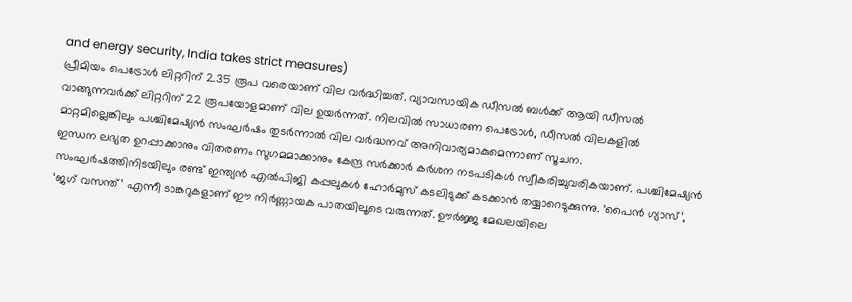and energy security, India takes strict measures)
പ്രീമിയം പെട്രോൾ ലിറ്ററിന് 2.35 രൂപ വരെയാണ് വില വർദ്ധിച്ചത്. വ്യാവസായിക ഡീസൽ ബൾക്ക് ആയി ഡീസൽ വാങ്ങുന്നവർക്ക് ലിറ്ററിന് 22 രൂപയോളമാണ് വില ഉയർന്നത്. നിലവിൽ സാധാരണ പെട്രോൾ, ഡീസൽ വിലകളിൽ മാറ്റമില്ലെങ്കിലും പശ്ചിമേഷ്യൻ സംഘർഷം തുടർന്നാൽ വില വർദ്ധനവ് അനിവാര്യമാകുമെന്നാണ് സൂചന.
ഇന്ധന ലഭ്യത ഉറപ്പാക്കാനും വിതരണം സുഗമമാക്കാനും കേന്ദ്ര സർക്കാർ കർശന നടപടികൾ സ്വീകരിച്ചുവരികയാണ്. പശ്ചിമേഷ്യൻ സംഘർഷത്തിനിടയിലും രണ്ട് ഇന്ത്യൻ എൽപിജി കപ്പലുകൾ ഹോർമുസ് കടലിടുക്ക് കടക്കാൻ തയ്യാറെടുക്കുന്നു. ‘പൈൻ ഗ്യാസ്’, ‘ജഗ് വസന്ത്’ എന്നീ ടാങ്കറുകളാണ് ഈ നിർണ്ണായക പാതയിലൂടെ വരുന്നത്. ഊർജ്ജ മേഖലയിലെ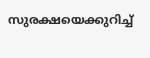സുരക്ഷയെക്കുറിച്ച്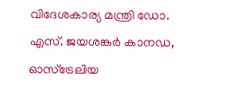വിദേശകാര്യ മന്ത്രി ഡോ. എസ്. ജയശങ്കർ കാനഡ, ഓസ്ട്രേലിയ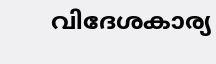വിദേശകാര്യ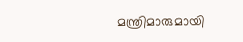മന്ത്രിമാരുമായി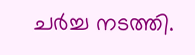ചർച്ച നടത്തി.